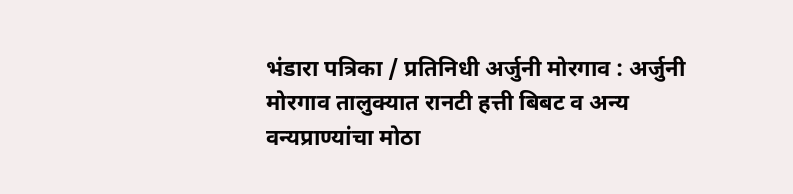भंडारा पत्रिका / प्रतिनिधी अर्जुनी मोरगाव : अर्जुनी मोरगाव तालुक्यात रानटी हत्ती बिबट व अन्य वन्यप्राण्यांचा मोठा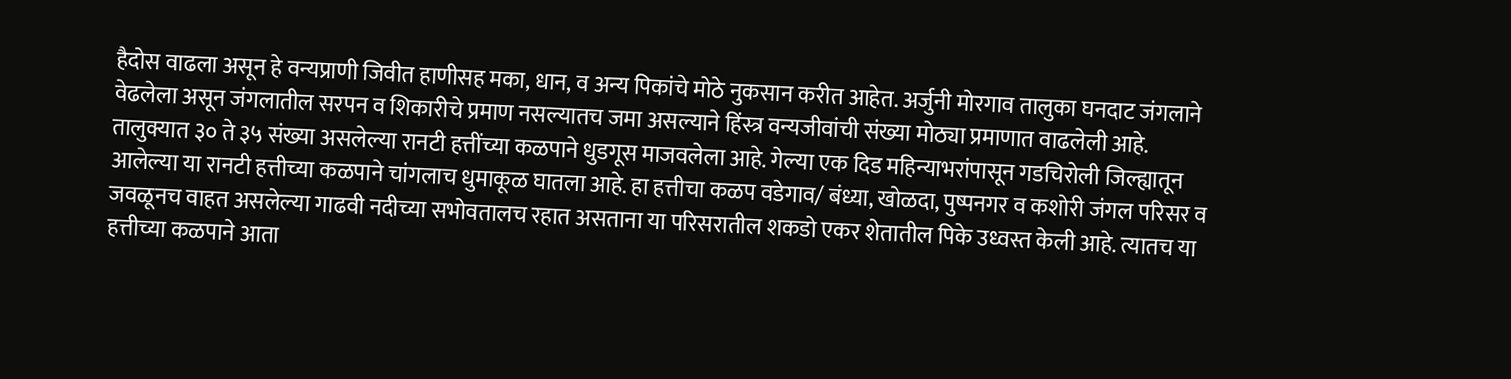हैदोस वाढला असून हे वन्यप्राणी जिवीत हाणीसह मका, धान, व अन्य पिकांचे मोठे नुकसान करीत आहेत. अर्जुनी मोरगाव तालुका घनदाट जंगलाने वेढलेला असून जंगलातील सरपन व शिकारीचे प्रमाण नसल्यातच जमा असल्याने हिंस्त्र वन्यजीवांची संख्या मोठ्या प्रमाणात वाढलेली आहे. तालुक्यात ३० ते ३५ संख्या असलेल्या रानटी हत्तींच्या कळपाने धुडगूस माजवलेला आहे. गेल्या एक दिड महिन्याभरांपासून गडचिरोली जिल्ह्यातून आलेल्या या रानटी हत्तीच्या कळपाने चांगलाच धुमाकूळ घातला आहे. हा हत्तीचा कळप वडेगाव/ बंध्या, खोळदा, पुष्पनगर व कशोरी जंगल परिसर व जवळूनच वाहत असलेल्या गाढवी नदीच्या सभोवतालच रहात असताना या परिसरातील शकडो एकर शेतातील पिके उध्वस्त केली आहे. त्यातच या हत्तीच्या कळपाने आता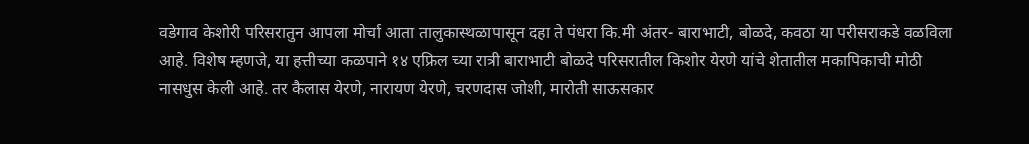वडेगाव केशोरी परिसरातुन आपला मोर्चा आता तालुकास्थळापासून दहा ते पंधरा कि.मी अंतर- बाराभाटी, बोळदे, कवठा या परीसराकडे वळविला आहे. विशेष म्हणजे, या हत्तीच्या कळपाने १४ एफ्रिल च्या रात्री बाराभाटी बोळदे परिसरातील किशोर येरणे यांचे शेतातील मकापिकाची मोठी नासधुस केली आहे. तर कैलास येरणे, नारायण येरणे, चरणदास जोशी, मारोती साऊसकार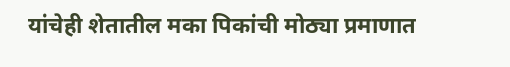यांचेही शेतातील मका पिकांची मोठ्या प्रमाणात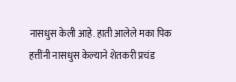नासधुस केली आहे. हाती आलेले मका पिक हत्तींनी नासधुस केल्याने शेतकरी प्रचंड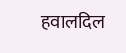हवालदिल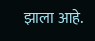झाला आहे.